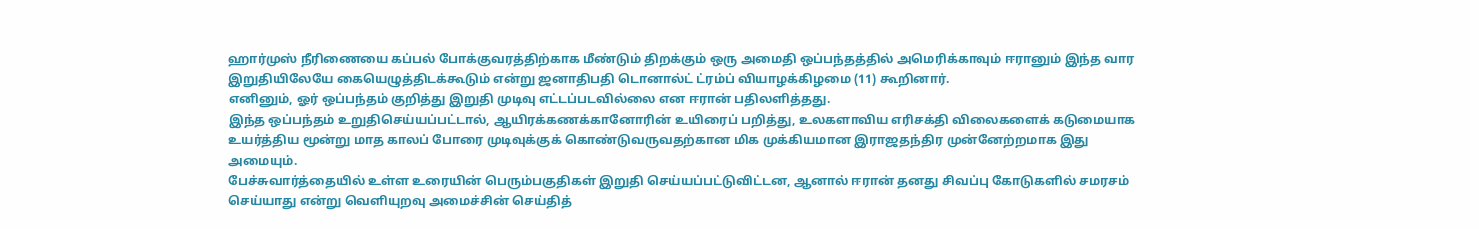ஹார்முஸ் நீரிணையை கப்பல் போக்குவரத்திற்காக மீண்டும் திறக்கும் ஒரு அமைதி ஒப்பந்தத்தில் அமெரிக்காவும் ஈரானும் இந்த வார இறுதியிலேயே கையெழுத்திடக்கூடும் என்று ஜனாதிபதி டொனால்ட் ட்ரம்ப் வியாழக்கிழமை (11) கூறினார்.
எனினும், ஓர் ஒப்பந்தம் குறித்து இறுதி முடிவு எட்டப்படவில்லை என ஈரான் பதிலளித்தது.
இந்த ஒப்பந்தம் உறுதிசெய்யப்பட்டால், ஆயிரக்கணக்கானோரின் உயிரைப் பறித்து, உலகளாவிய எரிசக்தி விலைகளைக் கடுமையாக உயர்த்திய மூன்று மாத காலப் போரை முடிவுக்குக் கொண்டுவருவதற்கான மிக முக்கியமான இராஜதந்திர முன்னேற்றமாக இது அமையும்.
பேச்சுவார்த்தையில் உள்ள உரையின் பெரும்பகுதிகள் இறுதி செய்யப்பட்டுவிட்டன, ஆனால் ஈரான் தனது சிவப்பு கோடுகளில் சமரசம் செய்யாது என்று வெளியுறவு அமைச்சின் செய்தித்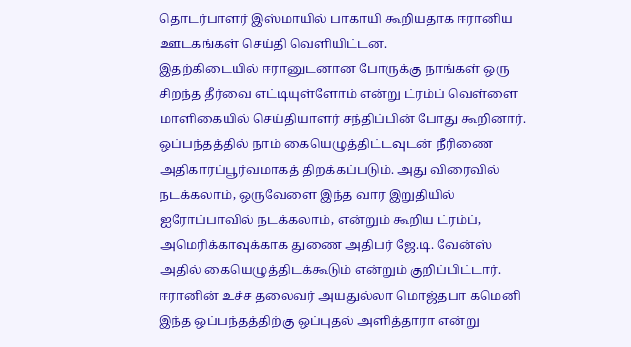தொடர்பாளர் இஸ்மாயில் பாகாயி கூறியதாக ஈரானிய ஊடகங்கள் செய்தி வெளியிட்டன.
இதற்கிடையில் ஈரானுடனான போருக்கு நாங்கள் ஒரு சிறந்த தீர்வை எட்டியுள்ளோம் என்று ட்ரம்ப் வெள்ளை மாளிகையில் செய்தியாளர் சந்திப்பின் போது கூறினார்.
ஒப்பந்தத்தில் நாம் கையெழுத்திட்டவுடன் நீரிணை அதிகாரப்பூர்வமாகத் திறக்கப்படும். அது விரைவில் நடக்கலாம், ஒருவேளை இந்த வார இறுதியில் ஐரோப்பாவில் நடக்கலாம், என்றும் கூறிய ட்ரம்ப், அமெரிக்காவுக்காக துணை அதிபர் ஜே.டி. வேன்ஸ் அதில் கையெழுத்திடக்கூடும் என்றும் குறிப்பிட்டார்.
ஈரானின் உச்ச தலைவர் அயதுல்லா மொஜ்தபா கமெனி இந்த ஒப்பந்தத்திற்கு ஒப்புதல் அளித்தாரா என்று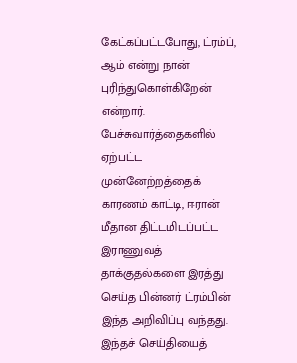கேட்கப்பட்டபோது, ட்ரம்ப், ஆம் என்று நான் புரிந்துகொள்கிறேன் என்றார்.
பேச்சுவார்த்தைகளில் ஏற்பட்ட முன்னேற்றத்தைக் காரணம் காட்டி, ஈரான் மீதான திட்டமிடப்பட்ட இராணுவத் தாக்குதல்களை இரத்து செய்த பின்னர் ட்ரம்பின் இந்த அறிவிப்பு வந்தது.
இந்தச் செய்தியைத்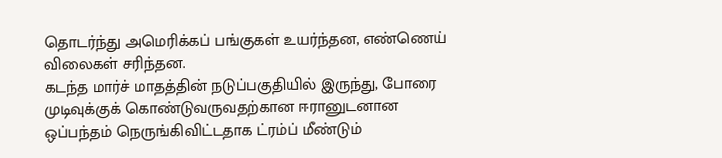தொடர்ந்து அமெரிக்கப் பங்குகள் உயர்ந்தன, எண்ணெய் விலைகள் சரிந்தன.
கடந்த மார்ச் மாதத்தின் நடுப்பகுதியில் இருந்து, போரை முடிவுக்குக் கொண்டுவருவதற்கான ஈரானுடனான ஒப்பந்தம் நெருங்கிவிட்டதாக ட்ரம்ப் மீண்டும்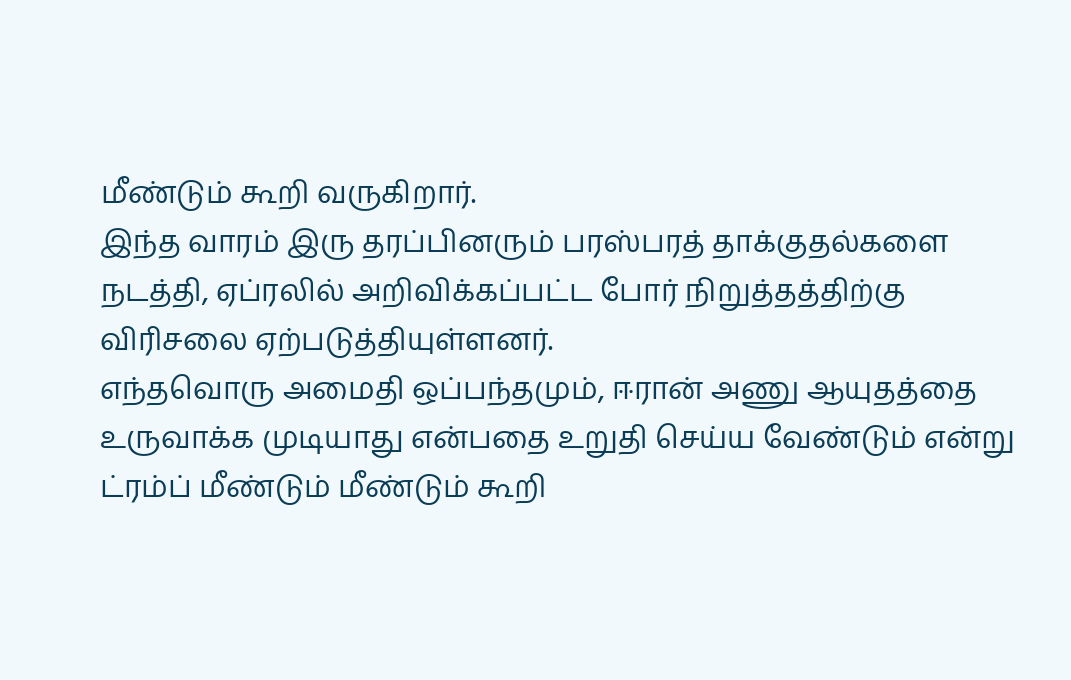மீண்டும் கூறி வருகிறார்.
இந்த வாரம் இரு தரப்பினரும் பரஸ்பரத் தாக்குதல்களை நடத்தி, ஏப்ரலில் அறிவிக்கப்பட்ட போர் நிறுத்தத்திற்கு விரிசலை ஏற்படுத்தியுள்ளனர்.
எந்தவொரு அமைதி ஒப்பந்தமும், ஈரான் அணு ஆயுதத்தை உருவாக்க முடியாது என்பதை உறுதி செய்ய வேண்டும் என்று ட்ரம்ப் மீண்டும் மீண்டும் கூறி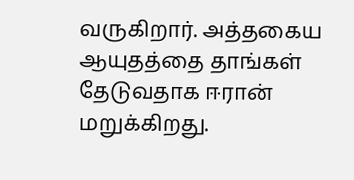வருகிறார். அத்தகைய ஆயுதத்தை தாங்கள் தேடுவதாக ஈரான் மறுக்கிறது.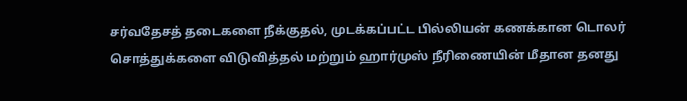சர்வதேசத் தடைகளை நீக்குதல், முடக்கப்பட்ட பில்லியன் கணக்கான டொலர் சொத்துக்களை விடுவித்தல் மற்றும் ஹார்முஸ் நீரிணையின் மீதான தனது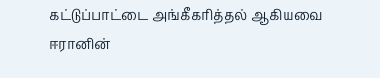கட்டுப்பாட்டை அங்கீகரித்தல் ஆகியவை ஈரானின்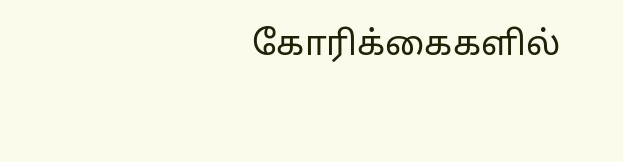கோரிக்கைகளில்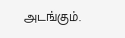அடங்கும்.